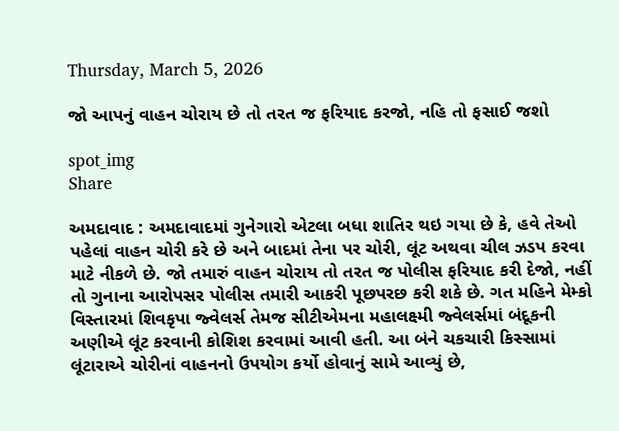Thursday, March 5, 2026

જો આપનું વાહન ચોરાય છે તો તરત જ ફરિયાદ કરજો, નહિ તો ફસાઈ જશો

spot_img
Share

અમદાવાદ : અમદાવાદમાં ગુનેગારો એટલા બધા શાતિર થઇ ગયા છે કે, હવે તેઓ પહેલાં વાહન ચોરી કરે છે અને બાદમાં તેના પર ચોરી, લૂંટ અથવા ચીલ ઝડપ કરવા માટે નીકળે છે. જો તમારું વાહન ચોરાય તો તરત જ પોલીસ ફરિયાદ કરી દેજો, નહીં તો ગુનાના આરોપસર પોલીસ તમારી આકરી પૂછપરછ કરી શકે છે. ગત મહિને મેમ્કો વિસ્તારમાં શિવકૃપા જ્વેલર્સ તેમજ સીટીએમના મહાલક્ષ્મી જ્વેલર્સમાં બંદૂકની અણીએ લૂંટ કરવાની કોશિશ કરવામાં આવી હતી. આ બંને ચકચારી કિસ્સામાં લૂંટારાએ ચોરીનાં વાહનનો ઉપયોગ કર્યો હોવાનું સામે આવ્યું છે,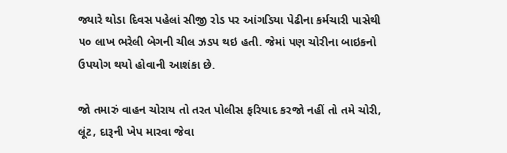જ્યારે થોડા દિવસ પહેલાં સીજી રોડ પર આંગડિયા પેઢીના કર્મચારી પાસેથી ૫૦ લાખ ભરેલી બેગની ચીલ ઝડપ થઇ હતી. જેમાં પણ ચોરીના બાઇકનો ઉપયોગ થયો હોવાની આશંકા છે.

જો તમારું વાહન ચોરાય તો તરત પોલીસ ફરિયાદ કરજો નહીં તો તમે ચોરી, લૂંટ, દારૂની ખેપ મારવા જેવા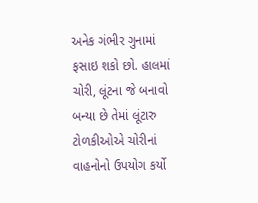અનેક ગંભીર ગુનામાં ફસાઇ શકો છો. હાલમાં ચોરી, લૂંટના જે બનાવો બન્યા છે તેમાં લૂંટારુ ટોળકીઓએ ચોરીનાં વાહનોનો ઉપયોગ કર્યો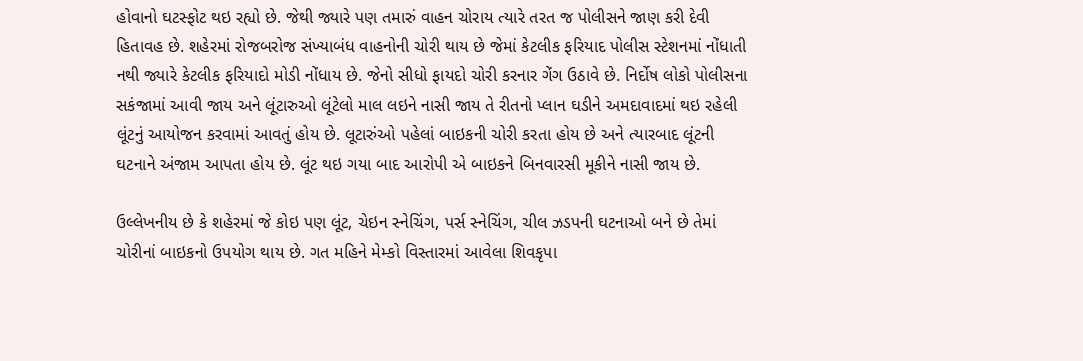હોવાનો ઘટસ્ફોટ થઇ રહ્યો છે. જેથી જ્યારે પણ તમારું વાહન ચોરાય ત્યારે તરત જ પોલીસને જાણ કરી દેવી હિતાવહ છે. શહેરમાં રોજબરોજ સંખ્યાબંધ વાહનોની ચોરી થાય છે જેમાં કેટલીક ફરિયાદ પોલીસ સ્ટેશનમાં નોંધાતી નથી જ્યારે કેટલીક ફરિયાદો મોડી નોંધાય છે. જેનો સીધો ફાયદો ચોરી કરનાર ગેંગ ઉઠાવે છે. નિર્દોષ લોકો પોલીસના સકંજામાં આવી જાય અને લૂંટારુઓ લૂંટેલો માલ લઇને નાસી જાય તે રીતનો પ્લાન ઘડીને અમદાવાદમાં થઇ રહેલી લૂંટનું આયોજન કરવામાં આવતું હોય છે. લૂટારુંઓ પહેલાં બાઇકની ચોરી કરતા હોય છે અને ત્યારબાદ લૂંટની ઘટનાને અંજામ આપતા હોય છે. લૂંટ થઇ ગયા બાદ આરોપી એ બાઇકને બિનવારસી મૂકીને નાસી જાય છે.

ઉલ્લેખનીય છે કે શહેરમાં જે કોઇ પણ લૂંટ, ચેઇન સ્નેચિંગ, પર્સ સ્નેચિંગ, ચીલ ઝડપની ઘટનાઓ બને છે તેમાં ચોરીનાં બાઇકનો ઉપયોગ થાય છે. ગત મહિને મેમ્કો વિસ્તારમાં આવેલા શિવકૃપા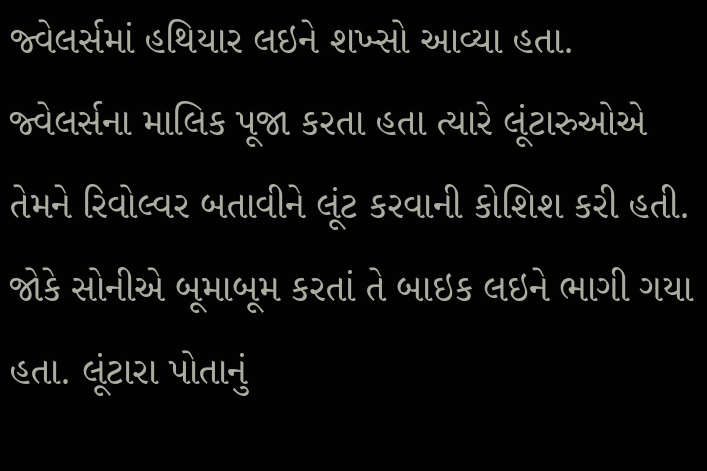જ્વેલર્સમાં હથિયાર લઇને શખ્સો આવ્યા હતા. જ્વેલર્સના માલિક પૂજા કરતા હતા ત્યારે લૂંટારુઓએ તેમને રિવોલ્વર બતાવીને લૂંટ કરવાની કોશિશ કરી હતી. જોકે સોનીએ બૂમાબૂમ કરતાં તે બાઇક લઇને ભાગી ગયા હતા. લૂંટારા પોતાનું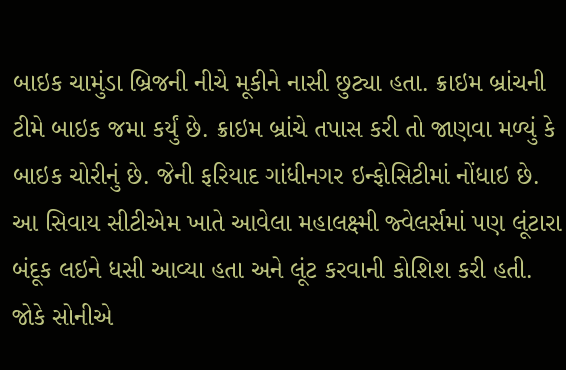બાઇક ચામુંડા બ્રિજની નીચે મૂકીને નાસી છુટ્યા હતા. ક્રાઇમ બ્રાંચની ટીમે બાઇક જમા કર્યું છે. ક્રાઇમ બ્રાંચે તપાસ કરી તો જાણવા મળ્યું કે બાઇક ચોરીનું છે. જેની ફરિયાદ ગાંધીનગર ઇન્ફોસિટીમાં નોંધાઇ છે. આ સિવાય સીટીએમ ખાતે આવેલા મહાલક્ષ્મી જ્વેલર્સમાં પણ લૂંટારા બંદૂક લઇને ધસી આવ્યા હતા અને લૂંટ કરવાની કોશિશ કરી હતી. જોકે સોનીએ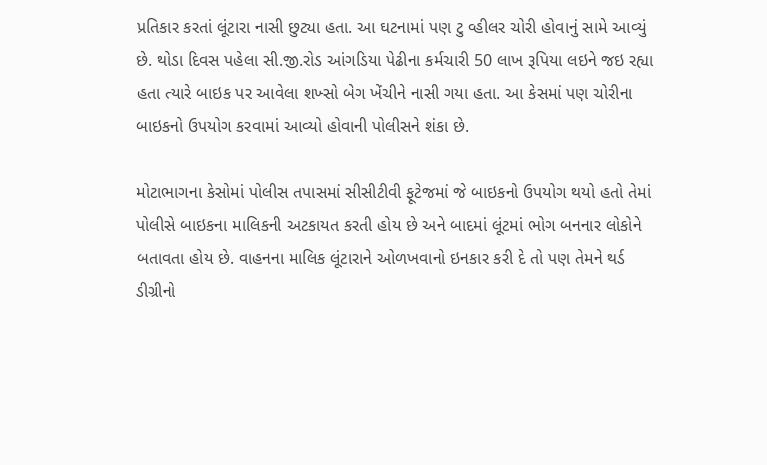પ્રતિકાર કરતાં લૂંટારા નાસી છુટ્યા હતા. આ ઘટનામાં પણ ટુ વ્હીલર ચોરી હોવાનું સામે આવ્યું છે. થોડા દિવસ પહેલા સી.જી.રોડ આંગડિયા પેઢીના કર્મચારી 50 લાખ રૂપિયા લઇને જઇ રહ્યા હતા ત્યારે બાઇક પર આવેલા શખ્સો બેગ ખેંચીને નાસી ગયા હતા. આ કેસમાં પણ ચોરીના બાઇકનો ઉપયોગ કરવામાં આવ્યો હોવાની પોલીસને શંકા છે.

મોટાભાગના કેસોમાં પોલીસ તપાસમાં સીસીટીવી ફૂટેજમાં જે બાઇકનો ઉપયોગ થયો હતો તેમાં પોલીસે બાઇકના માલિકની અટકાયત કરતી હોય છે અને બાદમાં લૂંટમાં ભોગ બનનાર લોકોને બતાવતા હોય છે. વાહનના માલિક લૂંટારાને ઓળખવાનો ઇનકાર કરી દે તો પણ તેમને થર્ડ ડીગ્રીનો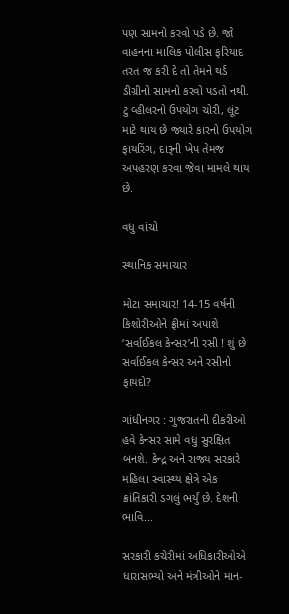પણ સામનો કરવો પડે છે. જો વાહનના માલિક પોલીસ ફરિયાદ તરત જ કરી દે તો તેમને થર્ડ ડીગ્રીનો સામનો કરવો પડતો નથી. ટુ વ્હીલરનો ઉપયોગ ચોરી, લૂંટ માટે થાય છે જ્યારે કારનો ઉપયોગ ફાયરિંગ, દારૂની ખેપ તેમજ અપહરણ કરવા જેવા મામલે થાય છે.

વધુ વાંચો

સ્થાનિક સમાચાર

મોટા સમાચાર! 14-15 વર્ષની કિશોરીઓને ફ્રીમાં અપાશે ‘સર્વાઈકલ કેન્સર’ની રસી ! શું છે સર્વાઈકલ કેન્સર અને રસીનો ફાયદો?

ગાંધીનગર : ગુજરાતની દીકરીઓ હવે કેન્સર સામે વધુ સુરક્ષિત બનશે. કેન્દ્ર અને રાજ્ય સરકારે મહિલા સ્વાસ્થ્ય ક્ષેત્રે એક ક્રાંતિકારી ડગલું ભર્યું છે. દેશની ભાવિ...

સરકારી કચેરીમાં અધિકારીઓએ ધારાસભ્યો અને મંત્રીઓને માન-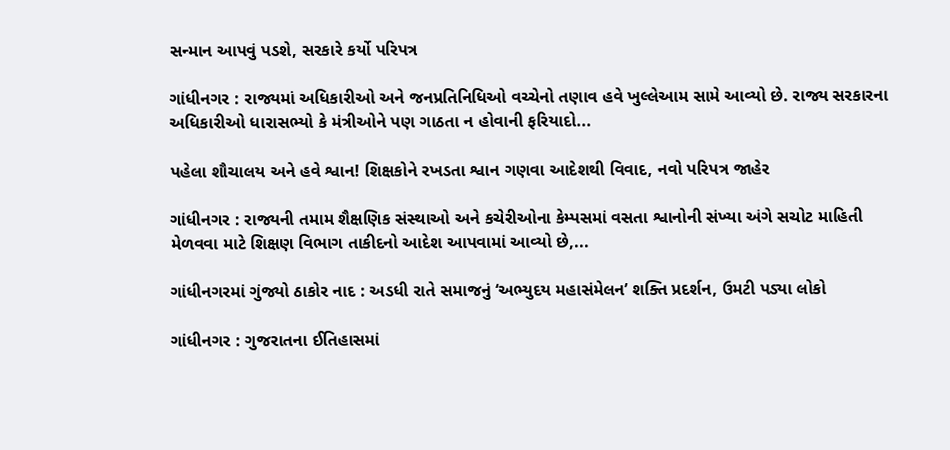સન્માન આપવું પડશે, સરકારે કર્યો પરિપત્ર

ગાંધીનગર : રાજ્યમાં અધિકારીઓ અને જનપ્રતિનિધિઓ વચ્ચેનો તણાવ હવે ખુલ્લેઆમ સામે આવ્યો છે. રાજ્ય સરકારના અધિકારીઓ ધારાસભ્યો કે મંત્રીઓને પણ ગાઠતા ન હોવાની ફરિયાદો...

પહેલા શૌચાલય અને હવે શ્વાન! શિક્ષકોને રખડતા શ્વાન ગણવા આદેશથી વિવાદ, નવો પરિપત્ર જાહેર

ગાંધીનગર : રાજ્યની તમામ શૈક્ષણિક સંસ્થાઓ અને કચેરીઓના કેમ્પસમાં વસતા શ્વાનોની સંખ્યા અંગે સચોટ માહિતી મેળવવા માટે શિક્ષણ વિભાગ તાકીદનો આદેશ આપવામાં આવ્યો છે,...

ગાંધીનગરમાં ગુંજ્યો ઠાકોર નાદ : અડધી રાતે સમાજનું ‘અભ્યુદય મહાસંમેલન’ શક્તિ પ્રદર્શન, ઉમટી પડ્યા લોકો

ગાંધીનગર : ગુજરાતના ઈતિહાસમાં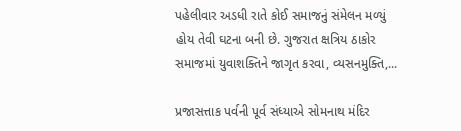પહેલીવાર અડધી રાતે કોઈ સમાજનું સંમેલન મળ્યું હોય તેવી ઘટના બની છે. ગુજરાત ક્ષત્રિય ઠાકોર સમાજમાં યુવાશક્તિને જાગૃત કરવા, વ્યસનમુક્તિ,...

પ્રજાસત્તાક પર્વની પૂર્વ સંધ્યાએ સોમનાથ મંદિર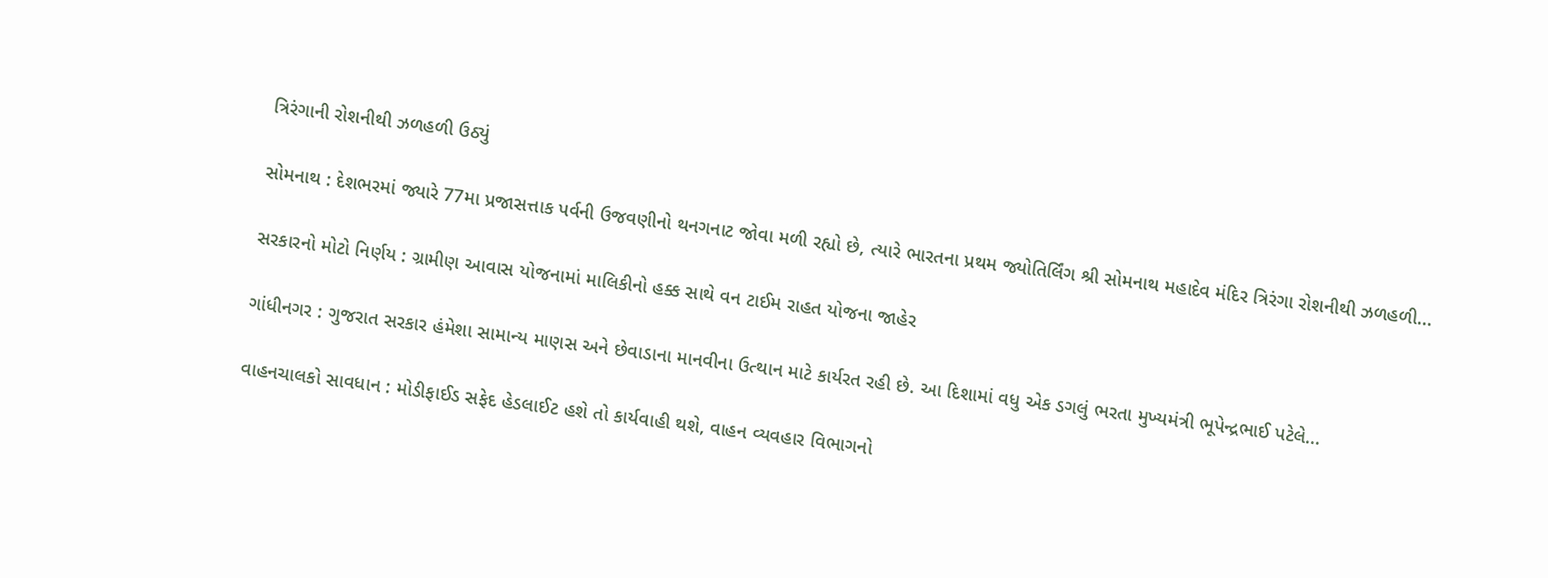ત્રિરંગાની રોશનીથી ઝળહળી ઉઠ્યું

સોમનાથ : દેશભરમાં જ્યારે 77મા પ્રજાસત્તાક પર્વની ઉજવણીનો થનગનાટ જોવા મળી રહ્યો છે, ત્યારે ભારતના પ્રથમ જ્યોતિર્લિંગ શ્રી સોમનાથ મહાદેવ મંદિર ત્રિરંગા રોશનીથી ઝળહળી...

સરકારનો મોટો નિર્ણય : ગ્રામીણ આવાસ યોજનામાં માલિકીનો હક્ક સાથે વન ટાઈમ રાહત યોજના જાહેર

ગાંધીનગર : ગુજરાત સરકાર હંમેશા સામાન્ય માણસ અને છેવાડાના માનવીના ઉત્થાન માટે કાર્યરત રહી છે. આ દિશામાં વધુ એક ડગલું ભરતા મુખ્યમંત્રી ભૂપેન્દ્રભાઈ પટેલે...

વાહનચાલકો સાવધાન : મોડીફાઈડ સફેદ હેડલાઈટ હશે તો કાર્યવાહી થશે, વાહન વ્યવહાર વિભાગનો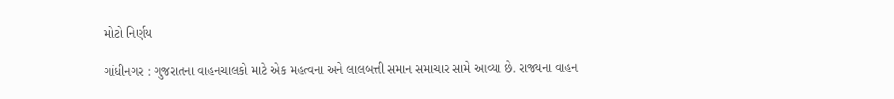મોટો નિર્ણય

ગાંધીનગર : ગુજરાતના વાહનચાલકો માટે એક મહત્વના અને લાલબત્તી સમાન સમાચાર સામે આવ્યા છે. રાજ્યના વાહન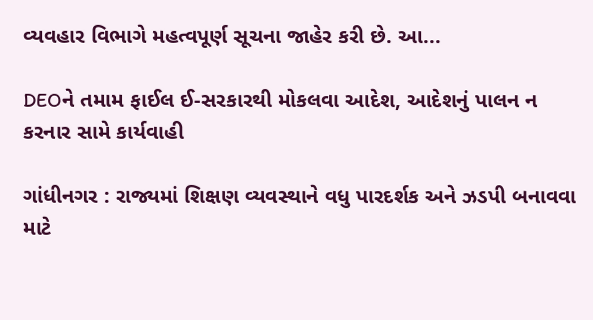વ્યવહાર વિભાગે મહત્વપૂર્ણ સૂચના જાહેર કરી છે. આ...

DEOને તમામ ફાઈલ ઈ-સરકારથી મોકલવા આદેશ, આદેશનું પાલન ન કરનાર સામે કાર્યવાહી

ગાંધીનગર : રાજ્યમાં શિક્ષણ વ્યવસ્થાને વધુ પારદર્શક અને ઝડપી બનાવવા માટે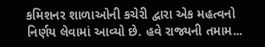કમિશનર શાળાઓની કચેરી દ્વારા એક મહત્વનો નિર્ણય લેવામાં આવ્યો છે. હવે રાજ્યની તમામ...